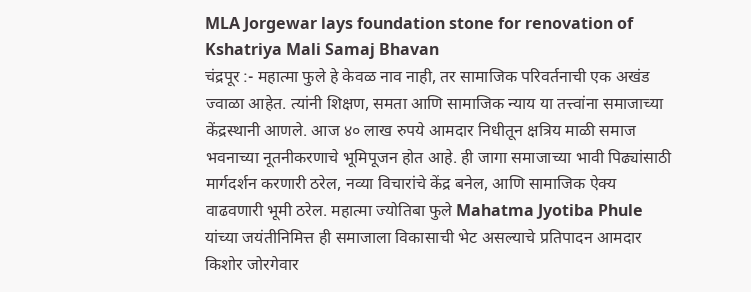MLA Jorgewar lays foundation stone for renovation of Kshatriya Mali Samaj Bhavan
चंद्रपूर :- महात्मा फुले हे केवळ नाव नाही, तर सामाजिक परिवर्तनाची एक अखंड ज्वाळा आहेत. त्यांनी शिक्षण, समता आणि सामाजिक न्याय या तत्त्वांना समाजाच्या केंद्रस्थानी आणले. आज ४० लाख रुपये आमदार निधीतून क्षत्रिय माळी समाज भवनाच्या नूतनीकरणाचे भूमिपूजन होत आहे. ही जागा समाजाच्या भावी पिढ्यांसाठी मार्गदर्शन करणारी ठरेल, नव्या विचारांचे केंद्र बनेल, आणि सामाजिक ऐक्य वाढवणारी भूमी ठरेल. महात्मा ज्योतिबा फुले Mahatma Jyotiba Phule यांच्या जयंतीनिमित्त ही समाजाला विकासाची भेट असल्याचे प्रतिपादन आमदार किशोर जोरगेवार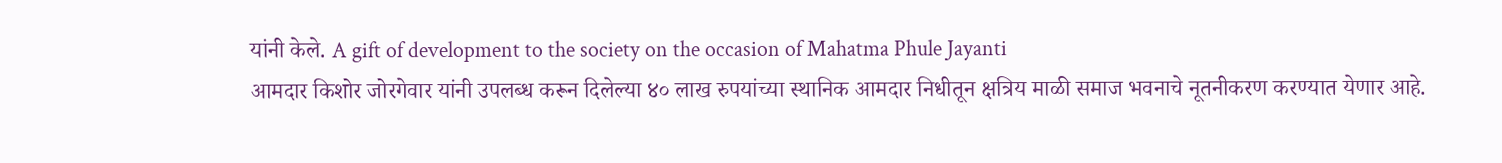यांनी केले. A gift of development to the society on the occasion of Mahatma Phule Jayanti
आमदार किशोर जोरगेवार यांनी उपलब्ध करून दिलेल्या ४० लाख रुपयांच्या स्थानिक आमदार निधीतून क्षत्रिय माळी समाज भवनाचे नूतनीकरण करण्यात येणार आहे.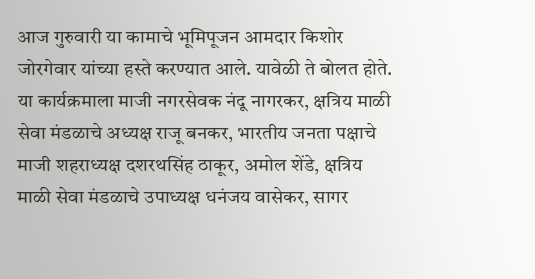आज गुरुवारी या कामाचे भूमिपूजन आमदार किशोर जोरगेवार यांच्या हस्ते करण्यात आले. यावेळी ते बोलत होते.
या कार्यक्रमाला माजी नगरसेवक नंदू नागरकर, क्षत्रिय माळी सेवा मंडळाचे अध्यक्ष राजू बनकर, भारतीय जनता पक्षाचे माजी शहराध्यक्ष दशरथसिंह ठाकूर, अमोल शेंडे, क्षत्रिय माळी सेवा मंडळाचे उपाध्यक्ष धनंजय वासेकर, सागर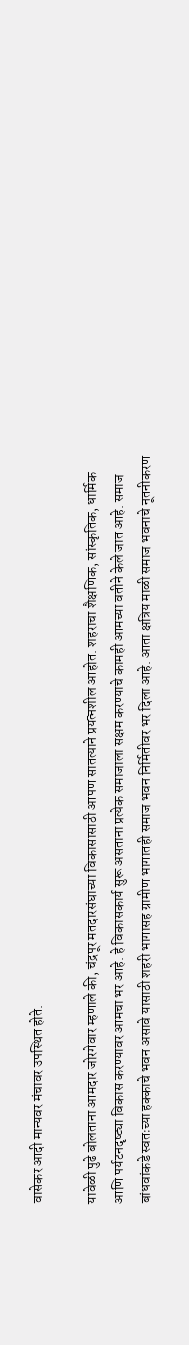वासेकर आदी मान्यवर मंचावर उपस्थित होते.

यावेळी पुढे बोलताना आमदार जोरगेवार म्हणाले की, चंद्रपूर मतदारसंघाच्या विकासासाठी आपण सातत्याने प्रयत्नशील आहोत. शहराचा शैक्षणिक, सांस्कृतिक, धार्मिक आणि पर्यटनदृष्ट्या विकास करण्यावर आमचा भर आहे. हे विकासकार्य सुरू असताना प्रत्येक समाजाला सक्षम करण्याचे कामही आमच्या वतीने केले जात आहे. समाज बांधवांकडे स्वतःच्या हक्काचे भवन असावे यासाठी शहरी भागासह ग्रामीण भागातही समाज भवन निर्मितीवर भर दिला आहे. आता क्षत्रिय माळी समाज भवनाचे नूतनीकरण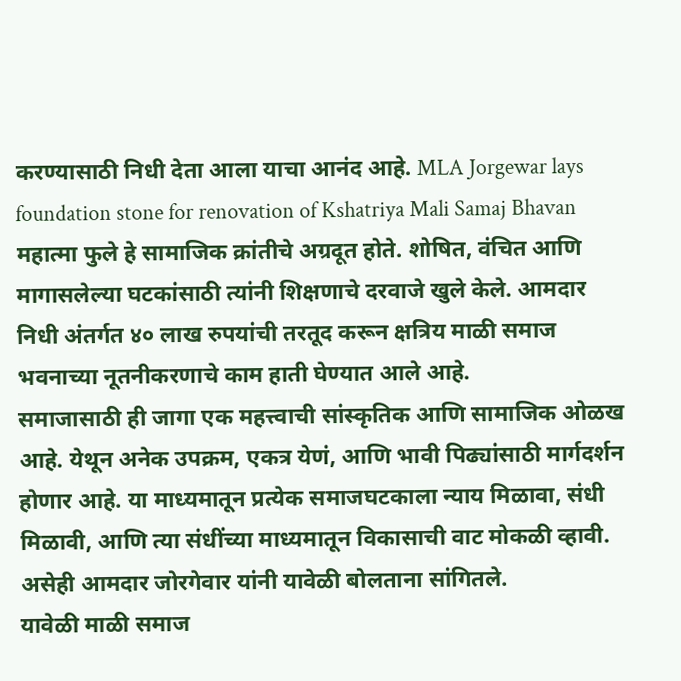करण्यासाठी निधी देता आला याचा आनंद आहे. MLA Jorgewar lays foundation stone for renovation of Kshatriya Mali Samaj Bhavan
महात्मा फुले हे सामाजिक क्रांतीचे अग्रदूत होते. शोषित, वंचित आणि मागासलेल्या घटकांसाठी त्यांनी शिक्षणाचे दरवाजे खुले केले. आमदार निधी अंतर्गत ४० लाख रुपयांची तरतूद करून क्षत्रिय माळी समाज भवनाच्या नूतनीकरणाचे काम हाती घेण्यात आले आहे.
समाजासाठी ही जागा एक महत्त्वाची सांस्कृतिक आणि सामाजिक ओळख आहे. येथून अनेक उपक्रम, एकत्र येणं, आणि भावी पिढ्यांसाठी मार्गदर्शन होणार आहे. या माध्यमातून प्रत्येक समाजघटकाला न्याय मिळावा, संधी मिळावी, आणि त्या संधींच्या माध्यमातून विकासाची वाट मोकळी व्हावी. असेही आमदार जोरगेवार यांनी यावेळी बोलताना सांगितले.
यावेळी माळी समाज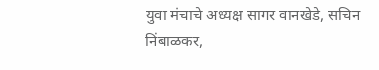युवा मंचाचे अध्यक्ष सागर वानखेडे, सचिन निंबाळकर,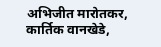अभिजीत मारोतकर, कार्तिक वानखेडे,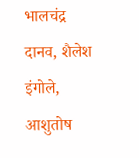भालचंद्र दानव, शैलेश इंगोले, आशुतोष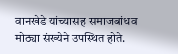वानखेडे यांच्यासह समाजबांधव मोठ्या संख्येने उपस्थित होते.